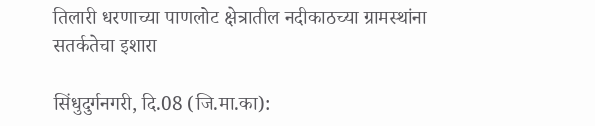तिलारी धरणाच्या पाणलोट क्षेत्रातील नदीकाठच्या ग्रामस्थांना सतर्कतेचा इशारा

सिंधुदुर्गनगरी, दि.08 (जि.मा.का):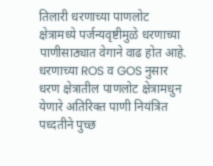तिलारी धरणाच्या पाणलोट क्षेत्रामध्ये पर्जन्यवृष्टीमुळे धरणाच्या पाणीसाठ्यात वेगाने वाढ होत आहे. धरणाच्या ROS व GOS नुसार धरण क्षेत्रातील पाणलोट क्षेत्रामधुन येणारे अतिरिक्त पाणी नियंत्रित पध्दतीने पुच्छ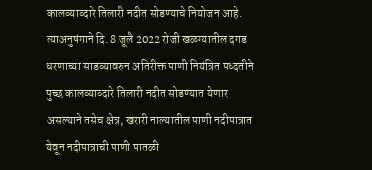कालव्याव्दारे तिलारी नदीत सोडण्याचे नियोजन आहे. त्याअनुषंगाने दि. 8 जूलै 2022 रोजी खळग्यातील दगड धरणाच्या साडव्यावरुन अतिरीक्त पाणी नियंत्रित पध्दतीने पुच्छ कालव्याव्दारे तिलारी नदीत सोडण्यात येणार असल्याने तसेच क्षेत्र, खरारी नाल्यातील पाणी नदीपात्रात येवून नदीपात्राची पाणी पातळी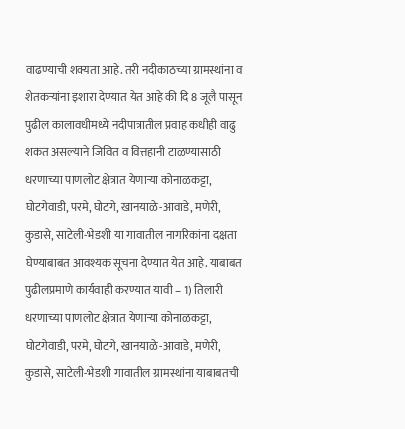वाढण्याची शक्यता आहे. तरी नदीकाठच्या ग्रामस्थांना व शेतकऱ्यांना इशारा देण्यात येत आहे की दि 8 जूलै पासून पुढील कालावधीमध्ये नदीपात्रातील प्रवाह कधीही वाढु शकत असल्याने जिवित व वित्तहानी टाळण्यासाठी धरणाच्या पाणलोट क्षेत्रात येणाऱ्या कोनाळकट्टा, घोटगेवाडी, परमे, घोटगे, खानयाळे-आवाडे, मणेरी, कुडासे, साटेली-भेडशी या गावातील नागरिकांना दक्षता घेण्याबाबत आवश्यक सूचना देण्यात येत आहे. याबाबत पुढीलप्रमाणे कार्यवाही करण्यात यावी – 1) तिलारी धरणाच्या पाणलोट क्षेत्रात येणाऱ्या कोनाळकट्टा, घोटगेवाडी, परमे, घोटगे, खानयाळे-आवाडे, मणेरी, कुडासे, साटेली-भेडशी गावातील ग्रामस्थांना याबाबतची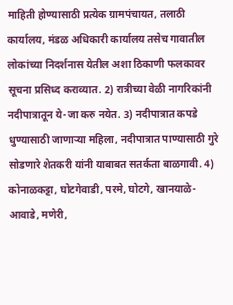माहिती होण्यासाठी प्रत्येक ग्रामपंचायत, तलाठी कार्यालय, मंडळ अधिकारी कार्यालय तसेच गावातील लोकांच्या निदर्शनास येतील अशा ठिकाणी फलकावर सूचना प्रसिध्द कराव्यात. 2) रात्रीच्या वेळी नागरिकांनी नदीपात्रातून ये-जा करु नयेत. 3) नदीपात्रात कपडे धुण्यासाठी जाणाऱ्या महिला, नदीपात्रात पाण्यासाठी गुरे सोडणारे शेतकरी यांनी याबाबत सतर्कता बाळगावी. 4) कोनाळकट्टा, घोटगेवाडी, परमे, घोटगे, खानयाळे-आवाडे, मणेरी,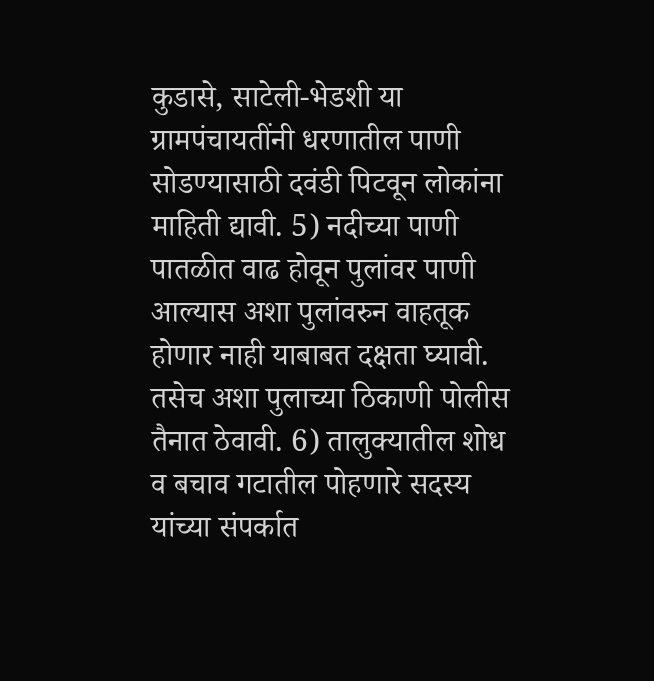कुडासे, साटेली-भेडशी या ग्रामपंचायतींनी धरणातील पाणी सोडण्यासाठी दवंडी पिटवून लोकांना माहिती द्यावी. 5) नदीच्या पाणी पातळीत वाढ होवून पुलांवर पाणी आल्यास अशा पुलांवरुन वाहतूक होणार नाही याबाबत दक्षता घ्यावी. तसेच अशा पुलाच्या ठिकाणी पोलीस तैनात ठेवावी. 6) तालुक्यातील शोध व बचाव गटातील पोहणारे सदस्य यांच्या संपर्कात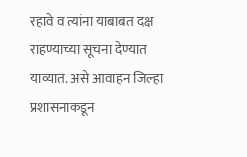रहावे व त्यांना याबाबत दक्ष राहण्याच्या सूचना देण्यात याव्यात. असे आवाहन जिल्हा प्रशासनाकडून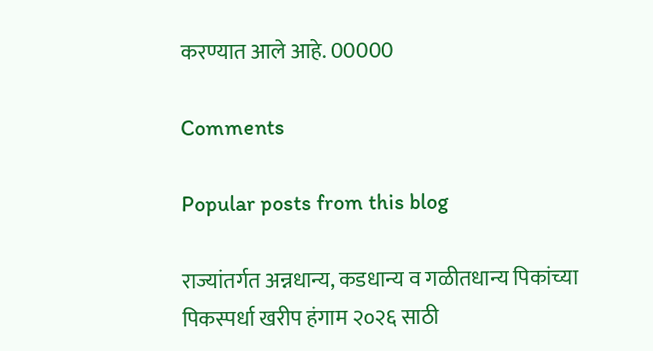करण्यात आले आहे. 00000

Comments

Popular posts from this blog

राज्यांतर्गत अन्नधान्य, कडधान्य व गळीतधान्य पिकांच्या पिकस्पर्धा खरीप हंगाम २०२६ साठी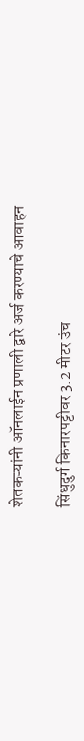शेतकऱ्यांनी ऑनलाईन प्रणाली द्वारे अर्ज करण्याचे आवाहन

सिंधुदुर्ग किनारपट्टीवर 3.2 मीटर उंच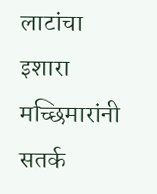लाटांचा इशारा मच्छिमारांनी सतर्क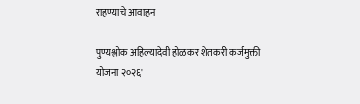राहण्याचे आवाहन

पुण्यश्लोक अहिल्यादेवी होळकर शेतकरी कर्जमुक्ती योजना २०२६'